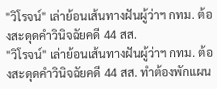"วิโรจน์" เล่าย้อนเส้นทางฝันผู้ว่าฯ กทม. ต้องสะดุดคำวินิจฉัยคดี 44 สส.
"วิโรจน์" เล่าย้อนเส้นทางฝันผู้ว่าฯ กทม. ต้องสะดุดคำวินิจฉัยคดี 44 สส. ทำต้องพักแผน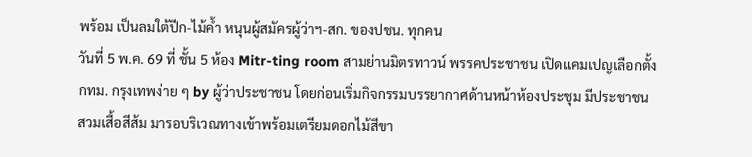พร้อม เป็นลมใต้ปีก-ไม้ค้ำ หนุนผู้สมัครผู้ว่าฯ-สก. ของปชน. ทุกคน
วันที่ 5 พ.ค. 69 ที่ ชั้น 5 ห้อง Mitr-ting room สามย่านมิตรทาวน์ พรรคประชาชน เปิดแคมเปญเลือกตั้งกทม. กรุงเทพง่าย ๆ by ผู้ว่าประชาชน โดยก่อนเริ่มกิจกรรมบรรยากาศด้านหน้าห้องประชุม มีประชาชนสวมเสื้อสีส้ม มารอบริเวณทางเข้าพร้อมเตรียมดอกไม้สีขา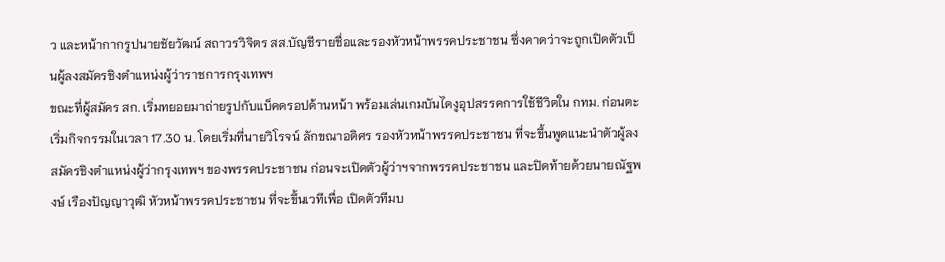ว และหน้ากากรูปนายชัยวัฒน์ สถาวรวิจิตร สส.บัญชีรายชื่อและรองหัวหน้าพรรคประชาชน ซึ่งคาดว่าจะถูกเปิดตัวเป็นผู้ลงสมัครชิงตำแหน่งผู้ว่าราชการกรุงเทพฯ
ขณะที่ผู้สมัคร สก. เริ่มทยอยมาถ่ายรูปกับแบ็คดรอปด้านหน้า พร้อมเล่นเกมบันไดงูอุปสรรคการใช้ชีวิตใน กทม. ก่อนตะเริ่มกิจกรรมในเวลา 17.30 น. โดยเริ่มที่นายวิโรจน์ ลักขณาอดิศร รองหัวหน้าพรรคประชาชน ที่จะขึ้นพูดแนะนำตัวผู้ลงสมัครชิงตำแหน่งผู้ว่ากรุงเทพฯ ของพรรคประชาชน ก่อนจะเปิดตัวผู้ว่าฯจากพรรคประชาชน และปิดท้ายด้วยนายณัฐพงษ์ เรืองปัญญาวุฒิ หัวหน้าพรรคประชาชน ที่จะขึ้นเวทีเพื่อ เปิดตัวทีมบ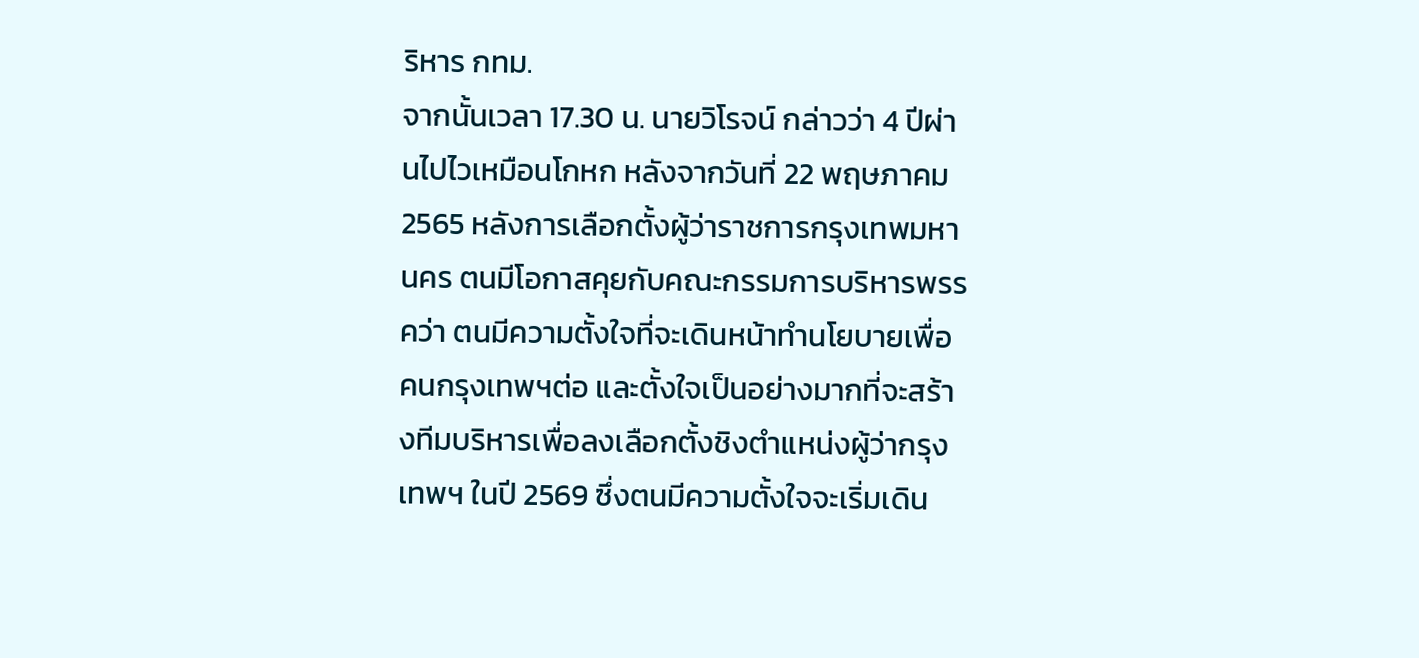ริหาร กทม.
จากนั้นเวลา 17.30 น. นายวิโรจน์ กล่าวว่า 4 ปีผ่านไปไวเหมือนโกหก หลังจากวันที่ 22 พฤษภาคม 2565 หลังการเลือกตั้งผู้ว่าราชการกรุงเทพมหานคร ตนมีโอกาสคุยกับคณะกรรมการบริหารพรรคว่า ตนมีความตั้งใจที่จะเดินหน้าทำนโยบายเพื่อคนกรุงเทพฯต่อ และตั้งใจเป็นอย่างมากที่จะสร้างทีมบริหารเพื่อลงเลือกตั้งชิงตำแหน่งผู้ว่ากรุงเทพฯ ในปี 2569 ซึ่งตนมีความตั้งใจจะเริ่มเดิน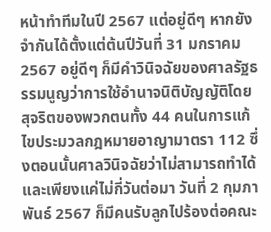หน้าทำทีมในปี 2567 แต่อยู่ดีๆ หากยังจำกันได้ตั้งแต่ต้นปีวันที่ 31 มกราคม 2567 อยู่ดีๆ ก็มีคำวินิจฉัยของศาลรัฐธรรมนูญว่าการใช้อำนาจนิติบัญญัติโดยสุจริตของพวกตนทั้ง 44 คนในการแก้ไขประมวลกฎหมายอาญามาตรา 112 ซึ่งตอนนั้นศาลวินิจฉัยว่าไม่สามารถทำได้ และเพียงแค่ไม่กี่วันต่อมา วันที่ 2 กุมภาพันธ์ 2567 ก็มีคนรับลูกไปร้องต่อคณะ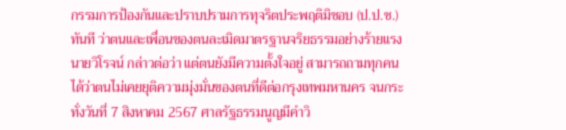กรรมการป้องกันและปราบปรามการทุจริตประพฤติมิชอบ (ป.ป.ช.) ทันที ว่าตนและเพื่อนของตนละเมิดมาตรฐานจริยธรรมอย่างร้ายแรง
นายวิโรจน์ กล่าวต่อว่า แต่ตนยังมีความตั้งใจอยู่ สามารถถามทุกคนได้ว่าตนไม่เคยยุติความมุ่งมั่นของตนที่ดีต่อกรุงเทพมหานคร จนกระทั่งวันที่ 7 สิงหาคม 2567 ศาลรัฐธรรมนูญมีคำวิ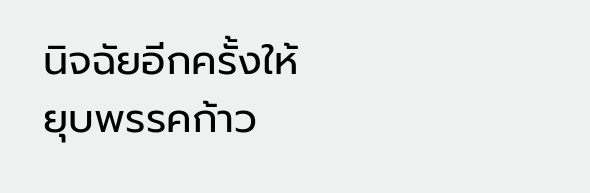นิจฉัยอีกครั้งให้ยุบพรรคก้าว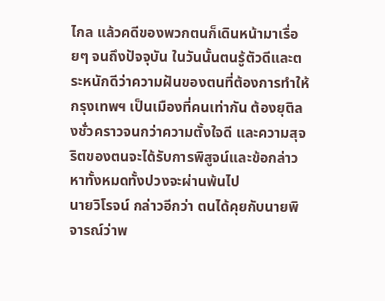ไกล แล้วคดีของพวกตนก็เดินหน้ามาเรื่อยๆ จนถึงปัจจุบัน ในวันนั้นตนรู้ตัวดีและตระหนักดีว่าความฝันของตนที่ต้องการทำให้กรุงเทพฯ เป็นเมืองที่คนเท่ากัน ต้องยุติลงชั่วคราวจนกว่าความตั้งใจดี และความสุจริตของตนจะได้รับการพิสูจน์และข้อกล่าวหาทั้งหมดทั้งปวงจะผ่านพ้นไป
นายวิโรจน์ กล่าวอีกว่า ตนได้คุยกับนายพิจารณ์ว่าพ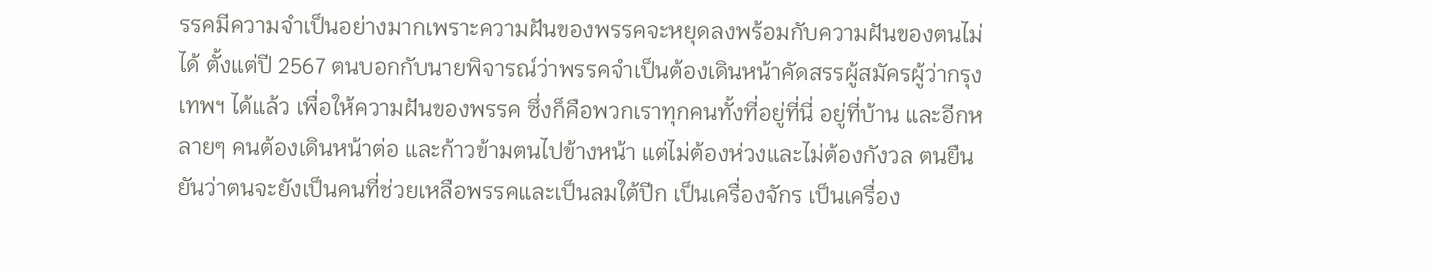รรคมีความจำเป็นอย่างมากเพราะความฝันของพรรคจะหยุดลงพร้อมกับความฝันของตนไม่ได้ ตั้งแต่ปี 2567 ตนบอกกับนายพิจารณ์ว่าพรรคจำเป็นต้องเดินหน้าคัดสรรผู้สมัครผู้ว่ากรุงเทพฯ ได้แล้ว เพื่อให้ความฝันของพรรค ซึ่งก็คือพวกเราทุกคนทั้งที่อยู่ที่นี่ อยู่ที่บ้าน และอีกหลายๆ คนต้องเดินหน้าต่อ และก้าวข้ามตนไปข้างหน้า แต่ไม่ต้องห่วงและไม่ต้องกังวล ตนยืนยันว่าตนจะยังเป็นคนที่ช่วยเหลือพรรคและเป็นลมใต้ปีก เป็นเครื่องจักร เป็นเครื่อง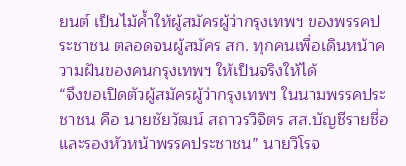ยนต์ เป็นไม้ค้ำให้ผู้สมัครผู้ว่ากรุงเทพฯ ของพรรคประชาชน ตลอดจนผู้สมัคร สก. ทุกคนเพื่อเดินหน้าความฝันของคนกรุงเทพฯ ให้เป็นจริงให้ได้
“จึงขอเปิดตัวผู้สมัครผู้ว่ากรุงเทพฯ ในนามพรรคประชาชน คือ นายชัยวัฒน์ สถาวรวิจิตร สส.บัญชีรายชื่อ และรองหัวหน้าพรรคประชาชน” นายวิโรจ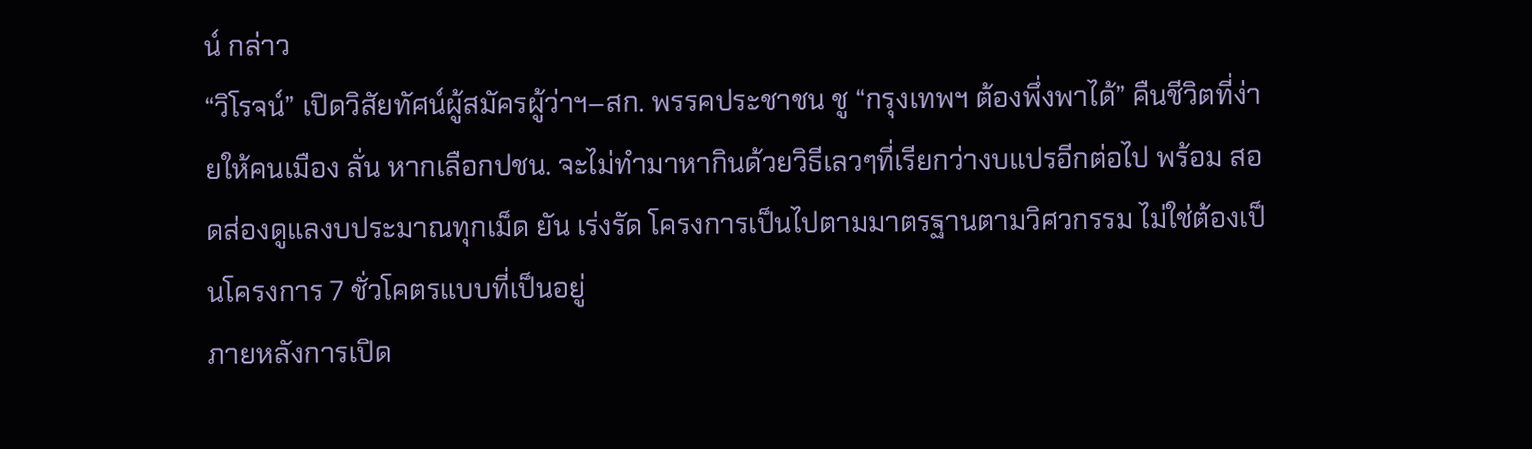น์ กล่าว
“วิโรจน์” เปิดวิสัยทัศน์ผู้สมัครผู้ว่าฯ–สก. พรรคประชาชน ชู “กรุงเทพฯ ต้องพึ่งพาได้” คืนชีวิตที่ง่ายให้คนเมือง ลั่น หากเลือกปชน. จะไม่ทำมาหากินด้วยวิธีเลวๆที่เรียกว่างบแปรอีกต่อไป พร้อม สอดส่องดูแลงบประมาณทุกเม็ด ยัน เร่งรัด โครงการเป็นไปตามมาตรฐานตามวิศวกรรม ไม่ใช่ต้องเป็นโครงการ 7 ชั่วโคตรแบบที่เป็นอยู่
ภายหลังการเปิด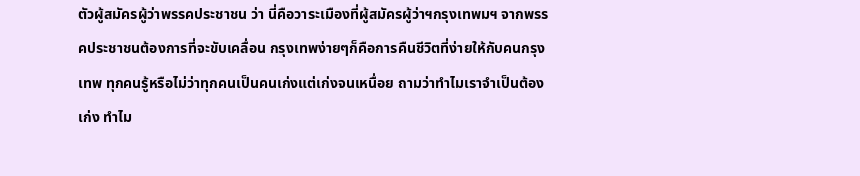ตัวผู้สมัครผู้ว่าพรรคประชาชน ว่า นี่คือวาระเมืองที่ผู้สมัครผู้ว่าฯกรุงเทพมฯ จากพรรคประชาชนต้องการที่จะขับเคลื่อน กรุงเทพง่ายๆก็คือการคืนชีวิตที่ง่ายให้กับคนกรุงเทพ ทุกคนรู้หรือไม่ว่าทุกคนเป็นคนเก่งแต่เก่งจนเหนื่อย ถามว่าทำไมเราจำเป็นต้องเก่ง ทำไม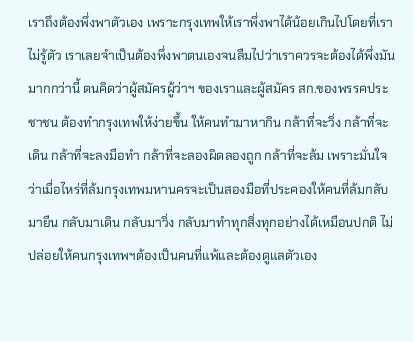เราถึงต้องพึ่งพาตัวเอง เพราะกรุงเทพให้เราพึ่งพาได้น้อยเกินไปโดยที่เราไม่รู้ตัว เราเลยจำเป็นต้องพึ่งพาตนเองจนลืมไปว่าเราควรจะต้องได้พึ่งมันมากกว่านี้ ตนคิดว่าผู้สมัครผู้ว่าฯ ของเราและผู้สมัคร สก.ของพรรคประชาชน ต้องทำกรุงเทพให้ง่ายขึ้น ให้คนทำมาหากิน กล้าที่จะวิ่ง กล้าที่จะเดิน กล้าที่จะลงมือทำ กล้าที่จะลองผิดลองถูก กล้าที่จะล้ม เพราะมั่นใจว่าเมื่อไหร่ที่ล้มกรุงเทพมหานครจะเป็นสองมือที่ประคองให้คนที่ล้มกลับมายืน กลับมาเดิน กลับมาวิ่ง กลับมาทำทุกสิ่งทุกอย่างได้เหมือนปกติ ไม่ปล่อยให้คนกรุงเทพฯต้องเป็นคนที่แพ้และต้องดูแลตัวเอง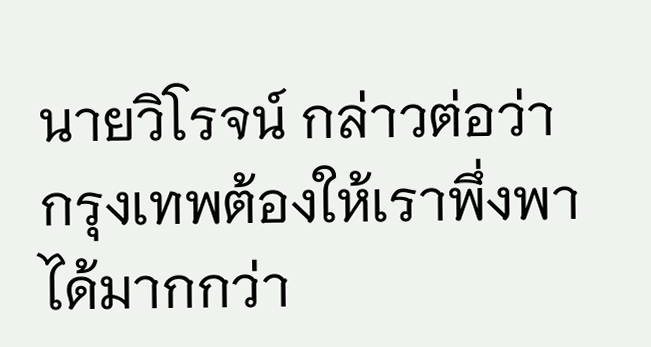นายวิโรจน์ กล่าวต่อว่า กรุงเทพต้องให้เราพึ่งพาได้มากกว่า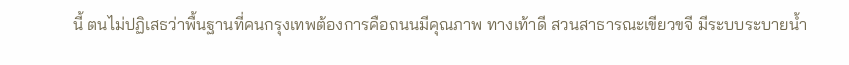นี้ ตนไม่ปฏิเสธว่าพื้นฐานที่คนกรุงเทพต้องการคือถนนมีคุณภาพ ทางเท้าดี สวนสาธารณะเขียวขจี มีระบบระบายน้ำ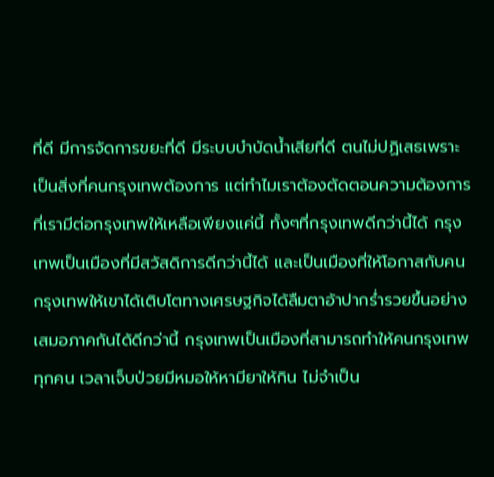ที่ดี มีการจัดการขยะที่ดี มีระบบบำบัดน้ำเสียที่ดี ตนไม่ปฏิเสธเพราะเป็นสิ่งที่คนกรุงเทพต้องการ แต่ทำไมเราต้องตัดตอนความต้องการที่เรามีต่อกรุงเทพให้เหลือเพียงแค่นี้ ทั้งๆที่กรุงเทพดีกว่านี้ได้ กรุงเทพเป็นเมืองที่มีสวัสดิการดีกว่านี้ได้ และเป็นเมืองที่ให้โอกาสกับคนกรุงเทพให้เขาได้เติบโตทางเศรษฐกิจได้ลืมตาอ้าปากร่ำรวยขึ้นอย่างเสมอภาคกันได้ดีกว่านี้ กรุงเทพเป็นเมืองที่สามารถทำให้คนกรุงเทพทุกคน เวลาเจ็บป่วยมีหมอให้หามียาให้กิน ไม่จำเป็น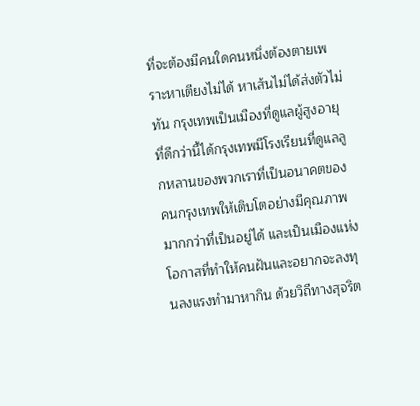ที่จะต้องมีคนใดคนหนึ่งต้องตายเพราะหาเตียงไม่ได้ หาเส้นไม่ได้ส่งตัวไม่ทัน กรุงเทพเป็นเมืองที่ดูแลผู้สูงอายุที่ดีกว่านี้ได้กรุงเทพมีโรงเรียนที่ดูแลลูกหลานของพวกเราที่เป็นอนาคตของคนกรุงเทพให้เติบโตอย่างมีคุณภาพมากกว่าที่เป็นอยู่ได้ และเป็นเมืองแห่งโอกาสที่ทำให้คนฝันและอยากจะลงทุนลงแรงทำมาหากิน ด้วยวิถีทางสุจริต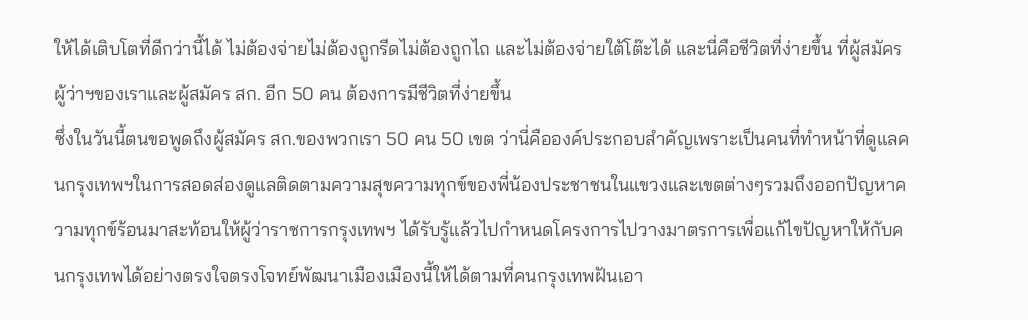ให้ได้เติบโตที่ดีกว่านี้ได้ ไม่ต้องจ่ายไม่ต้องถูกรีดไม่ต้องถูกไถ และไม่ต้องจ่ายใต้โต๊ะได้ และนี่คือชีวิตที่ง่ายขึ้น ที่ผู้สมัครผู้ว่าฯของเราและผู้สมัคร สก. อีก 50 คน ต้องการมีชีวิตที่ง่ายขึ้น
ซึ่งในวันนี้ตนขอพูดถึงผู้สมัคร สก.ของพวกเรา 50 คน 50 เขต ว่านี่คือองค์ประกอบสำคัญเพราะเป็นคนที่ทำหน้าที่ดูแลคนกรุงเทพฯในการสอดส่องดูแลติดตามความสุขความทุกข์ของพี่น้องประชาชนในแขวงและเขตต่างๆรวมถึงออกปัญหาความทุกข์ร้อนมาสะท้อนให้ผู้ว่าราชการกรุงเทพฯ ได้รับรู้แล้วไปกำหนดโครงการไปวางมาตรการเพื่อแก้ไขปัญหาให้กับคนกรุงเทพได้อย่างตรงใจตรงโจทย์พัฒนาเมืองเมืองนี้ให้ได้ตามที่คนกรุงเทพฝันเอา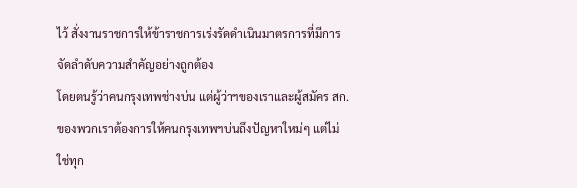ไว้ สั่งงานราชการให้ข้าราชการเร่งรัดดำเนินมาตรการที่มีการจัดลำดับความสำคัญอย่างถูกต้อง
โดยตนรู้ว่าคนกรุงเทพช่างบ่น แต่ผู้ว่าฯของเราและผู้สมัคร สก.ของพวกเราต้องการให้คนกรุงเทพฯบ่นถึงปัญหาใหม่ๆ แต่ไม่ใช่ทุก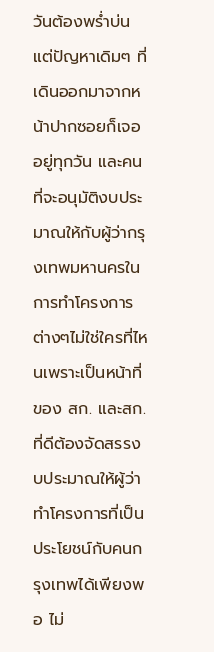วันต้องพร่ำบ่นแต่ปัญหาเดิมๆ ที่เดินออกมาจากหน้าปากซอยก็เจออยู่ทุกวัน และคนที่จะอนุมัติงบประมาณให้กับผู้ว่ากรุงเทพมหานครในการทำโครงการต่างๆไม่ใช่ใครที่ไหนเพราะเป็นหน้าที่ของ สก. และสก.ที่ดีต้องจัดสรรงบประมาณให้ผู้ว่าทำโครงการที่เป็นประโยชน์กับคนกรุงเทพได้เพียงพอ ไม่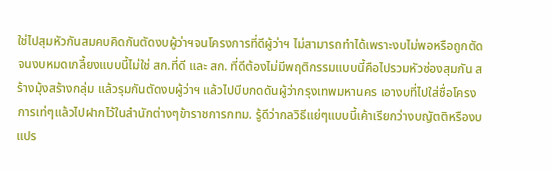ใช่ไปสุมหัวกันสมคบคิดกันตัดงบผู้ว่าฯจนโครงการที่ดีผู้ว่าฯ ไม่สามารถทำได้เพราะงบไม่พอหรือถูกตัดจนงบหมดเกลี้ยงแบบนี้ไม่ใช่ สก.ที่ดี และ สก. ที่ดีต้องไม่มีพฤติกรรมแบบนี้คือไปรวมหัวซ่องสุมกัน สร้างมุ้งสร้างกลุ่ม แล้วรุมกันตัดงบผู้ว่าฯ แล้วไปบีบกดดันผู้ว่ากรุงเทพมหานคร เอางบที่ไปใส่ชื่อโครงการเท่ๆแล้วไปฝากไว้ในสำนักต่างๆข้าราชการกทม. รู้ดีว่ากลวิธีแย่ๆแบบนี้เค้าเรียกว่างบญัตติหรืองบแปร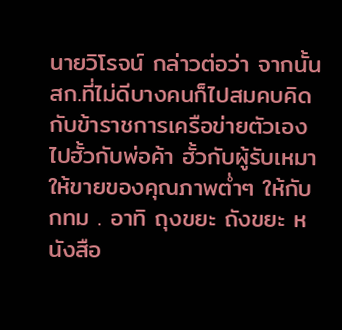นายวิโรจน์ กล่าวต่อว่า จากนั้น สก.ที่ไม่ดีบางคนก็ไปสมคบคิดกับข้าราชการเครือข่ายตัวเอง ไปฮั้วกับพ่อค้า ฮั้วกับผู้รับเหมาให้ขายของคุณภาพต่ำๆ ให้กับ กทม . อาทิ ถุงขยะ ถังขยะ หนังสือ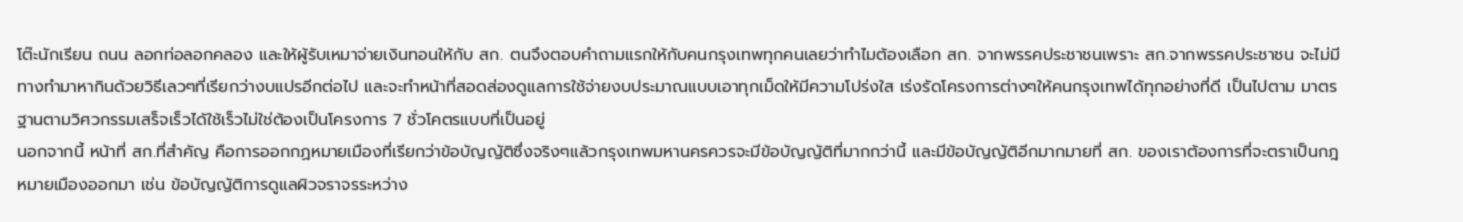โต๊ะนักเรียน ถนน ลอกท่อลอกคลอง และให้ผู้รับเหมาจ่ายเงินทอนให้กับ สก. ตนจึงตอบคำถามแรกให้กับคนกรุงเทพทุกคนเลยว่าทำไมต้องเลือก สก. จากพรรคประชาชนเพราะ สก.จากพรรคประชาชน จะไม่มีทางทำมาหากินด้วยวิธีเลวๆที่เรียกว่างบแปรอีกต่อไป และจะทำหน้าที่สอดส่องดูแลการใช้จ่ายงบประมาณแบบเอาทุกเม็ดให้มีความโปร่งใส เร่งรัดโครงการต่างๆให้คนกรุงเทพได้ทุกอย่างที่ดี เป็นไปตาม มาตรฐานตามวิศวกรรมเสร็จเร็วได้ใช้เร็วไม่ใช่ต้องเป็นโครงการ 7 ชั่วโคตรแบบที่เป็นอยู่
นอกจากนี้ หน้าที่ สก.ที่สำคัญ คือการออกกฏหมายเมืองที่เรียกว่าข้อบัญญัติซึ่งจริงๆแล้วกรุงเทพมหานครควรจะมีข้อบัญญัติที่มากกว่านี้ และมีข้อบัญญัติอีกมากมายที่ สก. ของเราต้องการที่จะตราเป็นกฎหมายเมืองออกมา เช่น ข้อบัญญัติการดูแลผิวจราจรระหว่าง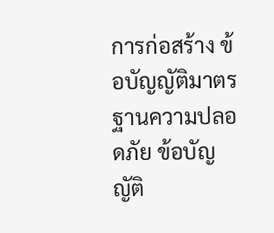การก่อสร้าง ข้อบัญญัติมาตรฐานความปลอดภัย ข้อบัญญัติ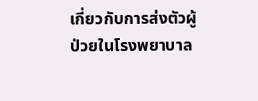เกี่ยวกับการส่งตัวผู้ป่วยในโรงพยาบาล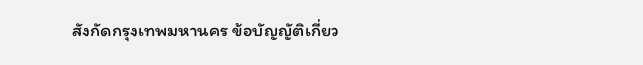สังกัดกรุงเทพมหานคร ข้อบัญญัติเกี่ยว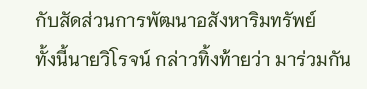กับสัดส่วนการพัฒนาอสังหาริมทรัพย์
ทั้งนี้นายวิโรจน์ กล่าวทิ้งท้ายว่า มาร่วมกัน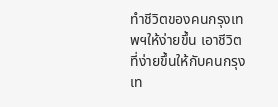ทำชีวิตของคนกรุงเทพฯให้ง่ายขึ้น เอาชีวิตที่ง่ายขึ้นให้กับคนกรุงเท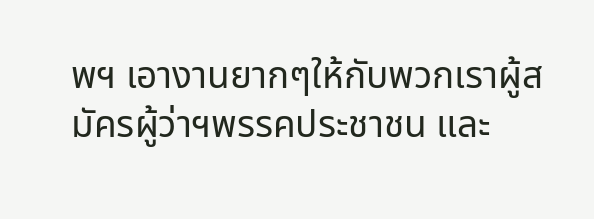พฯ เอางานยากๆให้กับพวกเราผู้สมัครผู้ว่าฯพรรคประชาชน และ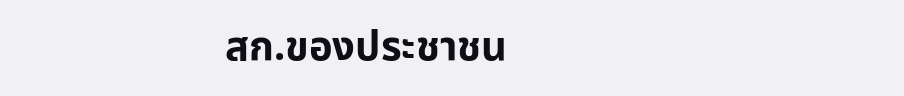สก.ของประชาชน